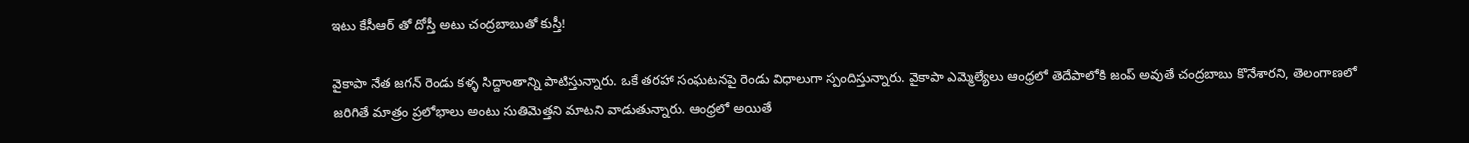ఇటు కేసీఆర్ తో దోస్తీ అటు చంద్రబాబుతో కుస్తీ!

వైకాపా నేత జగన్ రెండు కళ్ళ సిద్దాంతాన్ని పాటిస్తున్నారు. ఒకే తరహా సంఘటనపై రెండు విధాలుగా స్పందిస్తున్నారు. వైకాపా ఎమ్మెల్యేలు ఆంధ్రలో తెదేపాలోకి జంప్ అవుతే చంద్రబాబు కొనేశారని, తెలంగాణలో జరిగితే మాత్రం ప్రలోభాలు అంటు సుతిమెత్తని మాటని వాడుతున్నారు. ఆంధ్రలో అయితే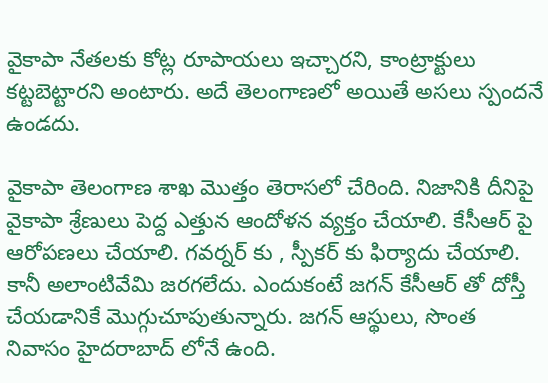వైకాపా నేతలకు కోట్ల రూపాయలు ఇచ్చారని, కాంట్రాక్టులు కట్టబెట్టారని అంటారు. అదే తెలంగాణలో అయితే అసలు స్పందనే ఉండదు.

వైకాపా తెలంగాణ శాఖ మొత్తం తెరాసలో చేరింది. నిజానికి దీనిపై వైకాపా శ్రేణులు పెద్ద ఎత్తున ఆందోళన వ్యక్తం చేయాలి. కేసీఆర్ పై ఆరోపణలు చేయాలి. గవర్నర్ కు , స్పీకర్ కు ఫిర్యాదు చేయాలి. కానీ అలాంటివేమి జరగలేదు. ఎందుకంటే జగన్ కేసీఆర్ తో దోస్తీ చేయడానికే మొగ్గుచూపుతున్నారు. జగన్ ఆస్థులు, సొంత నివాసం హైదరాబాద్ లోనే ఉంది.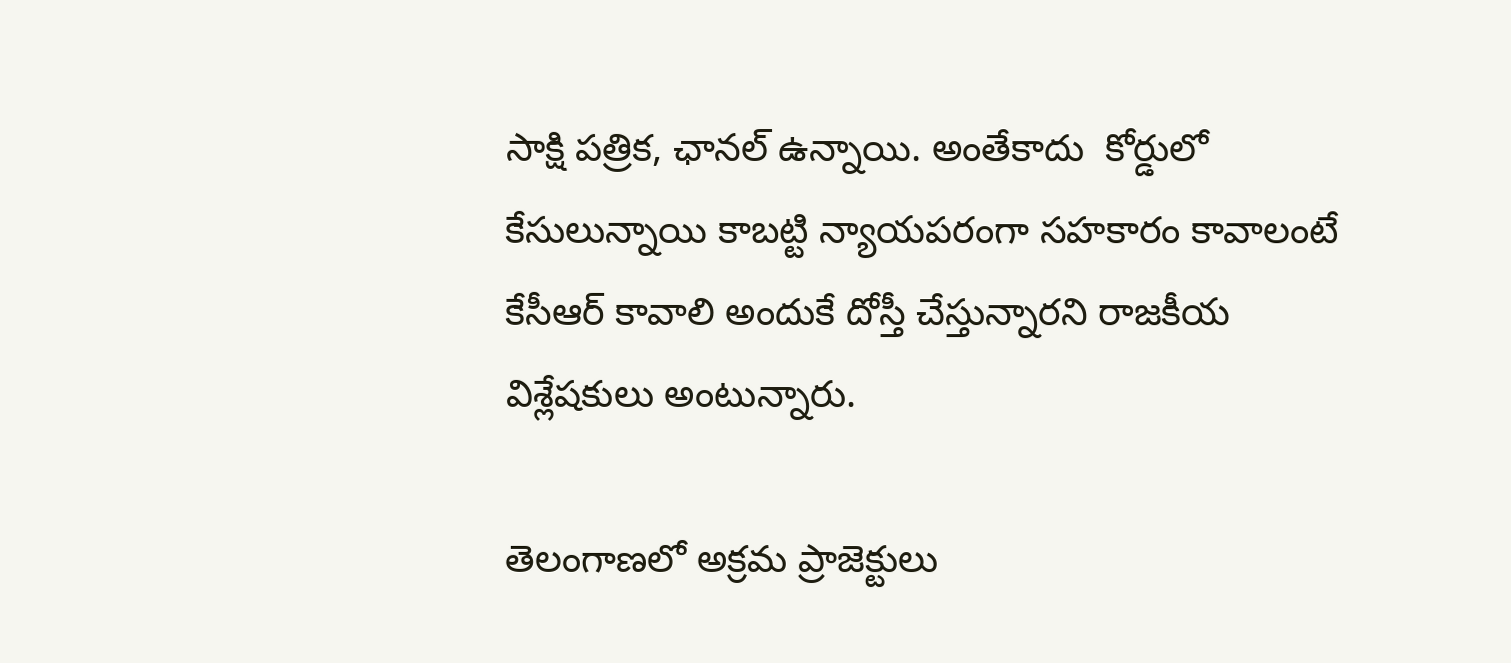సాక్షి పత్రిక, ఛానల్ ఉన్నాయి. అంతేకాదు  కోర్డులో కేసులున్నాయి కాబట్టి న్యాయపరంగా సహకారం కావాలంటే కేసీఆర్ కావాలి అందుకే దోస్తీ చేస్తున్నారని రాజకీయ విశ్లేషకులు అంటున్నారు.

తెలంగాణలో అక్రమ ప్రాజెక్టులు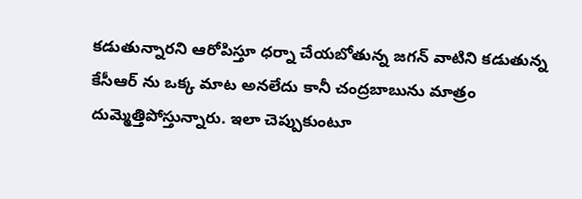కడుతున్నారని ఆరోపిస్తూ ధర్నా చేయబోతున్న జగన్ వాటిని కడుతున్న కేసీఆర్ ను ఒక్క మాట అనలేదు కానీ చంద్రబాబును మాత్రం దుమ్మెత్తిపోస్తున్నారు. ఇలా చెప్పుకుంటూ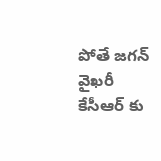పోతే జగన్ వైఖరీ కేసీఆర్ కు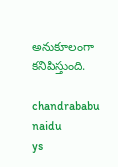అనుకూలంగా కనిపిస్తుంది.

chandrababu naidu
ys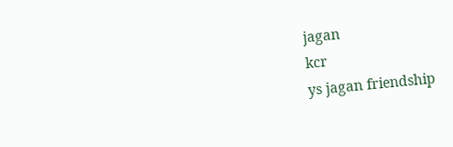jagan
kcr
ys jagan friendship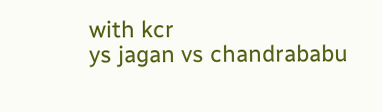with kcr
ys jagan vs chandrababu